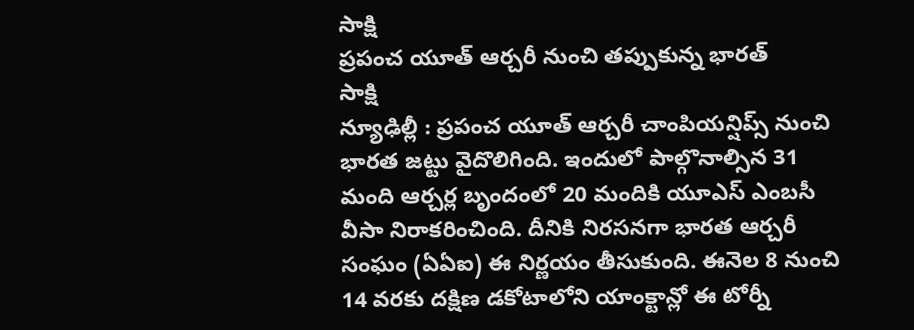సాక్షి
ప్రపంచ యూత్ ఆర్చరీ నుంచి తప్పుకున్న భారత్
సాక్షి
న్యూఢిల్లీ : ప్రపంచ యూత్ ఆర్చరీ చాంపియన్షిప్స్ నుంచి భారత జట్టు వైదొలిగింది. ఇందులో పాల్గొనాల్సిన 31 మంది ఆర్చర్ల బృందంలో 20 మందికి యూఎస్ ఎంబసీ వీసా నిరాకరించింది. దీనికి నిరసనగా భారత ఆర్చరీ సంఘం (ఏఏఐ) ఈ నిర్ణయం తీసుకుంది. ఈనెల 8 నుంచి 14 వరకు దక్షిణ డకోటాలోని యాంక్టాన్లో ఈ టోర్నీ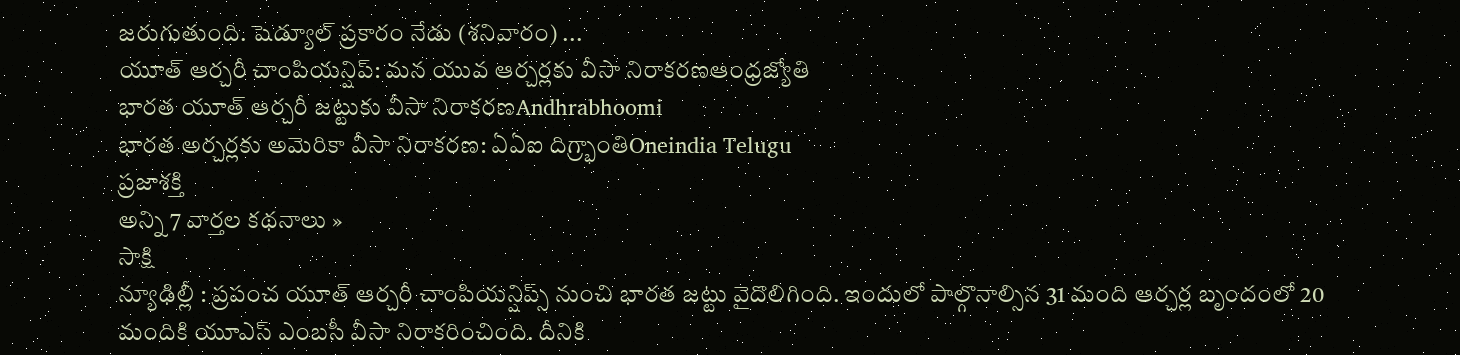జరుగుతుంది. షెడ్యూల్ ప్రకారం నేడు (శనివారం) ...
యూత్ ఆర్చరీ చాంపియన్షిప్: మన యువ ఆర్చర్లకు వీసా నిరాకరణఆంధ్రజ్యోతి
భారత యూత్ ఆర్చరీ జట్టుకు వీసా నిరాకరణAndhrabhoomi
భారత అర్చర్లకు అమెరికా వీసా నిరాకరణ: ఏఏఐ దిగ్ర్భాంతిOneindia Telugu
ప్రజాశక్తి
అన్ని 7 వార్తల కథనాలు »
సాక్షి
న్యూఢిల్లీ : ప్రపంచ యూత్ ఆర్చరీ చాంపియన్షిప్స్ నుంచి భారత జట్టు వైదొలిగింది. ఇందులో పాల్గొనాల్సిన 31 మంది ఆర్చర్ల బృందంలో 20 మందికి యూఎస్ ఎంబసీ వీసా నిరాకరించింది. దీనికి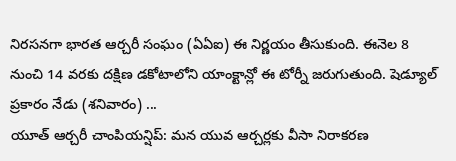నిరసనగా భారత ఆర్చరీ సంఘం (ఏఏఐ) ఈ నిర్ణయం తీసుకుంది. ఈనెల 8 నుంచి 14 వరకు దక్షిణ డకోటాలోని యాంక్టాన్లో ఈ టోర్నీ జరుగుతుంది. షెడ్యూల్ ప్రకారం నేడు (శనివారం) ...
యూత్ ఆర్చరీ చాంపియన్షిప్: మన యువ ఆర్చర్లకు వీసా నిరాకరణ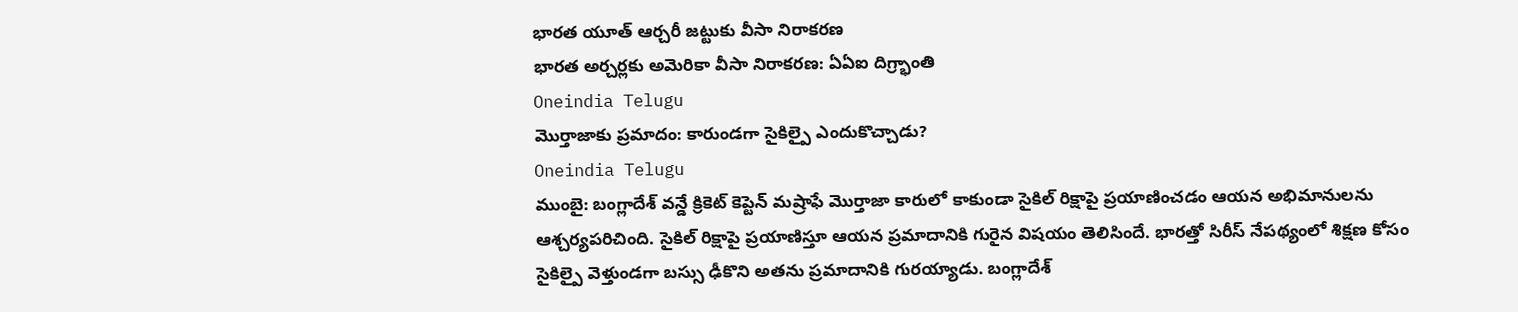భారత యూత్ ఆర్చరీ జట్టుకు వీసా నిరాకరణ
భారత అర్చర్లకు అమెరికా వీసా నిరాకరణ: ఏఏఐ దిగ్ర్భాంతి
Oneindia Telugu
మొర్తాజాకు ప్రమాదం: కారుండగా సైకిల్పై ఎందుకొచ్చాడు?
Oneindia Telugu
ముంబై: బంగ్లాదేశ్ వన్డే క్రికెట్ కెప్టెన్ మష్రాఫే మొర్తాజా కారులో కాకుండా సైకిల్ రిక్షాపై ప్రయాణించడం ఆయన అభిమానులను ఆశ్చర్యపరిచింది. సైకిల్ రిక్షాపై ప్రయాణిస్తూ ఆయన ప్రమాదానికి గురైన విషయం తెలిసిందే. భారత్తో సిరీస్ నేపథ్యంలో శిక్షణ కోసం సైకిల్పై వెళ్తుండగా బస్సు ఢీకొని అతను ప్రమాదానికి గురయ్యాడు. బంగ్లాదేశ్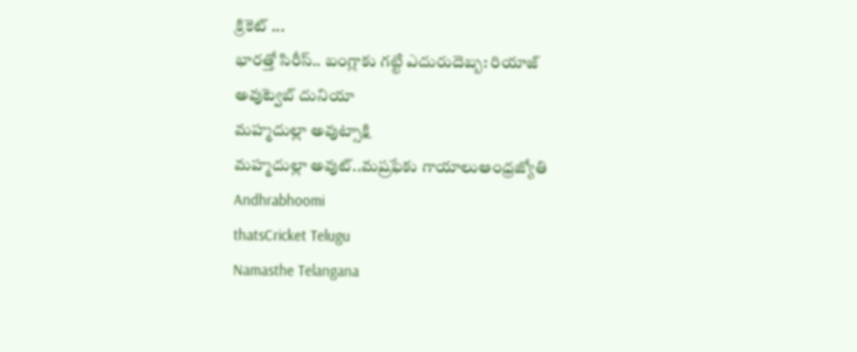క్రికెట్ ...
భారత్తో సిరీస్.. బంగ్లాకు గట్టి ఎదురుదెబ్బ: రియాజ్ అవుట్వెబ్ దునియా
మహ్మదుల్లా అవుట్సాక్షి
మహ్మదుల్లా అవుట్..మష్రఫేకు గాయాలుఆంధ్రజ్యోతి
Andhrabhoomi
thatsCricket Telugu
Namasthe Telangana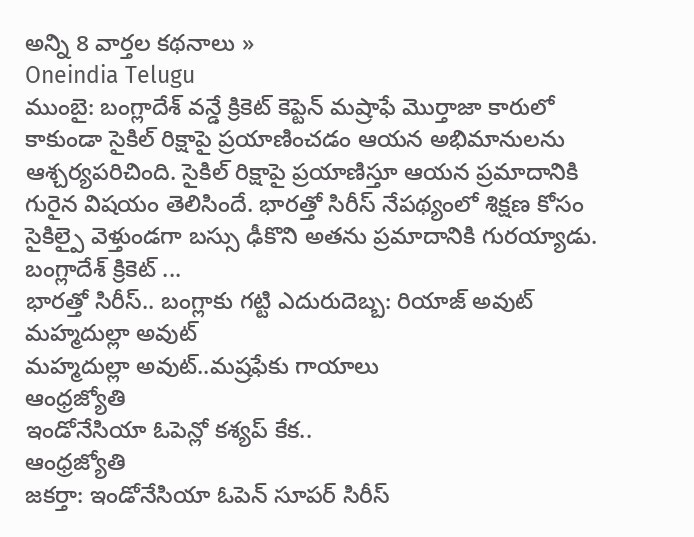అన్ని 8 వార్తల కథనాలు »
Oneindia Telugu
ముంబై: బంగ్లాదేశ్ వన్డే క్రికెట్ కెప్టెన్ మష్రాఫే మొర్తాజా కారులో కాకుండా సైకిల్ రిక్షాపై ప్రయాణించడం ఆయన అభిమానులను ఆశ్చర్యపరిచింది. సైకిల్ రిక్షాపై ప్రయాణిస్తూ ఆయన ప్రమాదానికి గురైన విషయం తెలిసిందే. భారత్తో సిరీస్ నేపథ్యంలో శిక్షణ కోసం సైకిల్పై వెళ్తుండగా బస్సు ఢీకొని అతను ప్రమాదానికి గురయ్యాడు. బంగ్లాదేశ్ క్రికెట్ ...
భారత్తో సిరీస్.. బంగ్లాకు గట్టి ఎదురుదెబ్బ: రియాజ్ అవుట్
మహ్మదుల్లా అవుట్
మహ్మదుల్లా అవుట్..మష్రఫేకు గాయాలు
ఆంధ్రజ్యోతి
ఇండోనేసియా ఓపెన్లో కశ్యప్ కేక..
ఆంధ్రజ్యోతి
జకర్తా: ఇండోనేసియా ఓపెన్ సూపర్ సిరీస్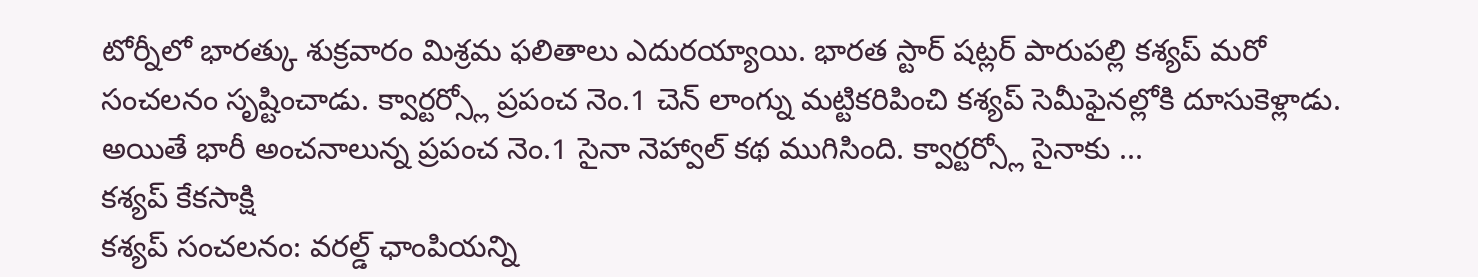టోర్నీలో భారత్కు శుక్రవారం మిశ్రమ ఫలితాలు ఎదురయ్యాయి. భారత స్టార్ షట్లర్ పారుపల్లి కశ్యప్ మరో సంచలనం సృష్టించాడు. క్వార్టర్స్లో ప్రపంచ నెం.1 చెన్ లాంగ్ను మట్టికరిపించి కశ్యప్ సెమీఫైనల్లోకి దూసుకెళ్లాడు. అయితే భారీ అంచనాలున్న ప్రపంచ నెం.1 సైనా నెహ్వాల్ కథ ముగిసింది. క్వార్టర్స్లో సైనాకు ...
కశ్యప్ కేకసాక్షి
కశ్యప్ సంచలనం: వరల్డ్ ఛాంపియన్ని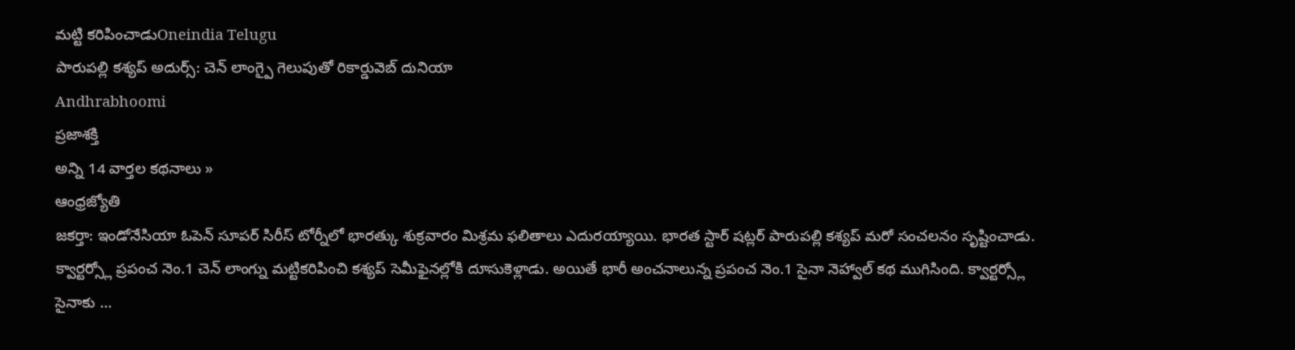మట్టి కరిపించాడుOneindia Telugu
పారుపల్లి కశ్యప్ అదుర్స్: చెన్ లాంగ్పై గెలుపుతో రికార్డువెబ్ దునియా
Andhrabhoomi
ప్రజాశక్తి
అన్ని 14 వార్తల కథనాలు »
ఆంధ్రజ్యోతి
జకర్తా: ఇండోనేసియా ఓపెన్ సూపర్ సిరీస్ టోర్నీలో భారత్కు శుక్రవారం మిశ్రమ ఫలితాలు ఎదురయ్యాయి. భారత స్టార్ షట్లర్ పారుపల్లి కశ్యప్ మరో సంచలనం సృష్టించాడు. క్వార్టర్స్లో ప్రపంచ నెం.1 చెన్ లాంగ్ను మట్టికరిపించి కశ్యప్ సెమీఫైనల్లోకి దూసుకెళ్లాడు. అయితే భారీ అంచనాలున్న ప్రపంచ నెం.1 సైనా నెహ్వాల్ కథ ముగిసింది. క్వార్టర్స్లో సైనాకు ...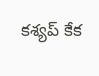కశ్యప్ కేక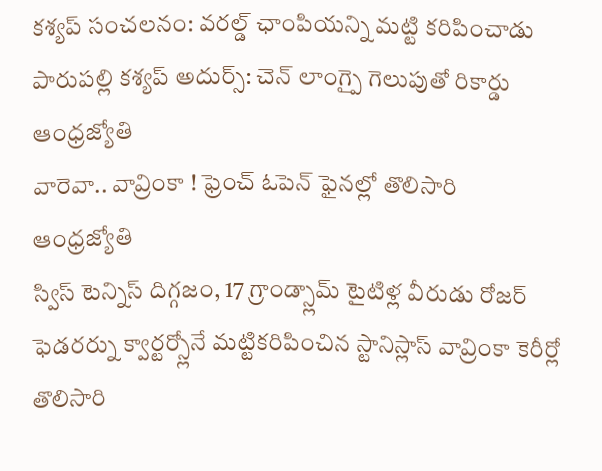కశ్యప్ సంచలనం: వరల్డ్ ఛాంపియన్ని మట్టి కరిపించాడు
పారుపల్లి కశ్యప్ అదుర్స్: చెన్ లాంగ్పై గెలుపుతో రికార్డు
ఆంధ్రజ్యోతి
వారెవా.. వావ్రింకా ! ఫ్రెంచ్ ఓపెన్ ఫైనల్లో తొలిసారి
ఆంధ్రజ్యోతి
స్విస్ టెన్నిస్ దిగ్గజం, 17 గ్రాండ్స్లామ్ టైటిళ్ల వీరుడు రోజర్ ఫెడరర్ను క్వార్టర్స్లోనే మట్టికరిపించిన స్టానిస్లాస్ వావ్రింకా కెరీర్లో తొలిసారి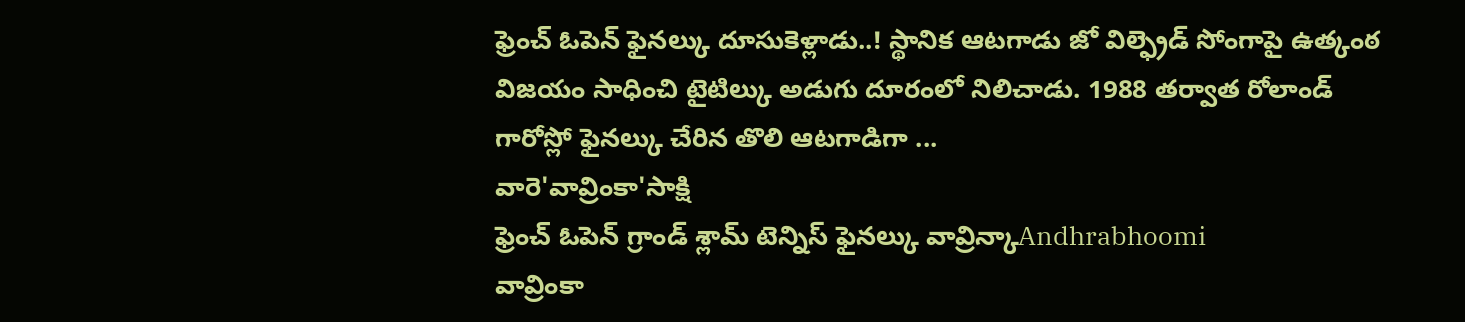ఫ్రెంచ్ ఓపెన్ ఫైనల్కు దూసుకెళ్లాడు..! స్థానిక ఆటగాడు జో విల్ఫ్రెడ్ సోంగాపై ఉత్కంఠ విజయం సాధించి టైటిల్కు అడుగు దూరంలో నిలిచాడు. 1988 తర్వాత రోలాండ్ గారోస్లో ఫైనల్కు చేరిన తొలి ఆటగాడిగా ...
వారె'వావ్రింకా'సాక్షి
ఫ్రెంచ్ ఓపెన్ గ్రాండ్ శ్లామ్ టెన్నిస్ ఫైనల్కు వావ్రిన్కాAndhrabhoomi
వావ్రింకా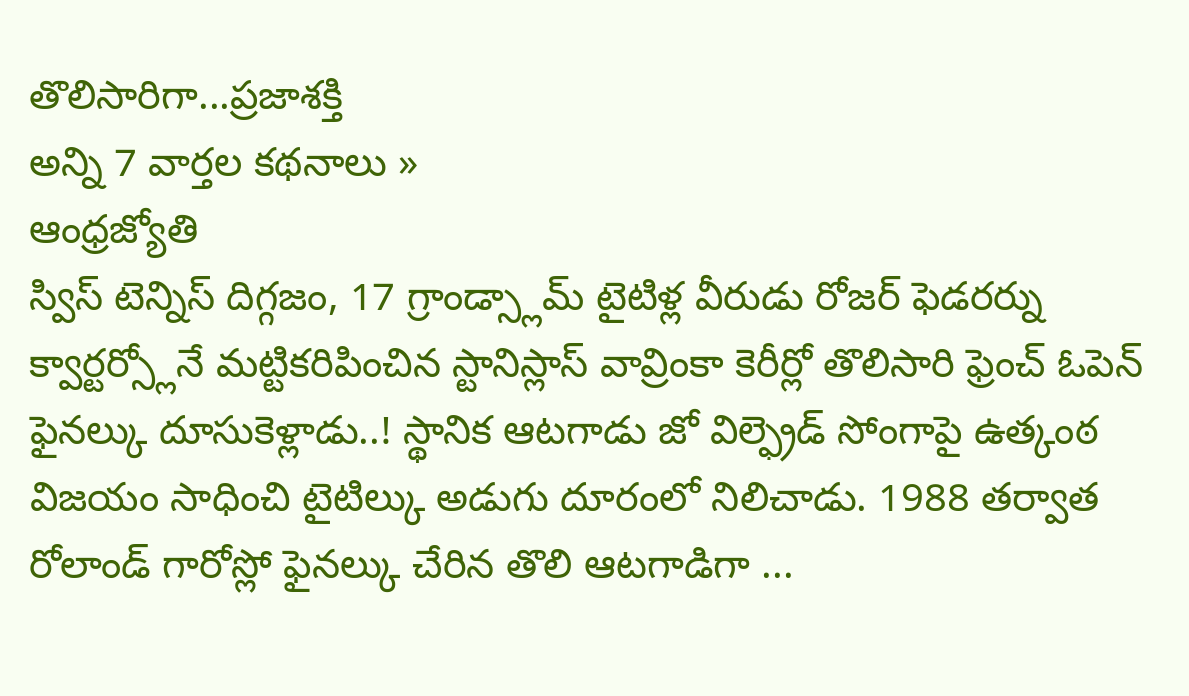తొలిసారిగా...ప్రజాశక్తి
అన్ని 7 వార్తల కథనాలు »
ఆంధ్రజ్యోతి
స్విస్ టెన్నిస్ దిగ్గజం, 17 గ్రాండ్స్లామ్ టైటిళ్ల వీరుడు రోజర్ ఫెడరర్ను క్వార్టర్స్లోనే మట్టికరిపించిన స్టానిస్లాస్ వావ్రింకా కెరీర్లో తొలిసారి ఫ్రెంచ్ ఓపెన్ ఫైనల్కు దూసుకెళ్లాడు..! స్థానిక ఆటగాడు జో విల్ఫ్రెడ్ సోంగాపై ఉత్కంఠ విజయం సాధించి టైటిల్కు అడుగు దూరంలో నిలిచాడు. 1988 తర్వాత రోలాండ్ గారోస్లో ఫైనల్కు చేరిన తొలి ఆటగాడిగా ...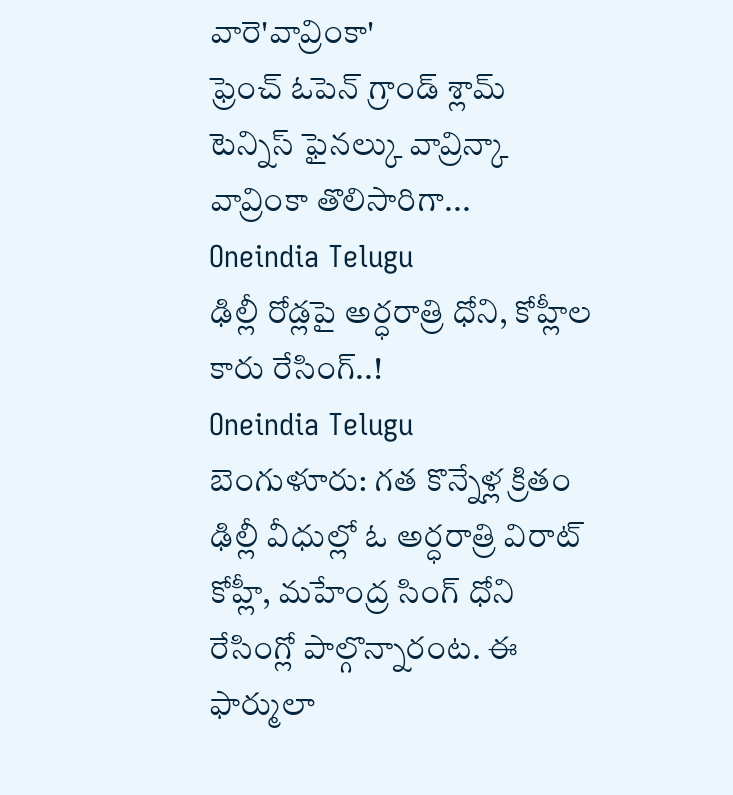వారె'వావ్రింకా'
ఫ్రెంచ్ ఓపెన్ గ్రాండ్ శ్లామ్ టెన్నిస్ ఫైనల్కు వావ్రిన్కా
వావ్రింకా తొలిసారిగా...
Oneindia Telugu
ఢిల్లీ రోడ్లపై అర్ధరాత్రి ధోని, కోహ్లీల కారు రేసింగ్..!
Oneindia Telugu
బెంగుళూరు: గత కొన్నేళ్ల క్రితం ఢిల్లీ వీధుల్లో ఓ అర్ధరాత్రి విరాట్ కోహ్లీ, మహేంద్ర సింగ్ ధోని రేసింగ్లో పాల్గొన్నారంట. ఈ ఫార్ములా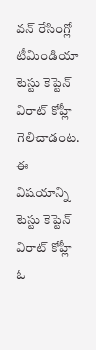వన్ రేసింగ్లో టీమిండియా టెస్టు కెప్టెన్ విరాట్ కోహ్లీ గెలిచాడంట. ఈ విషయాన్ని టెస్టు కెప్టెన్ విరాట్ కోహ్లీ ఓ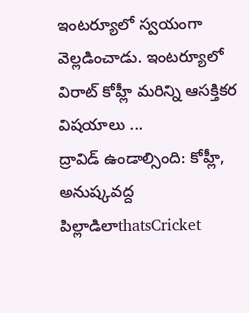ఇంటర్యూలో స్వయంగా వెల్లడించాడు. ఇంటర్యూలో విరాట్ కోహ్లీ మరిన్ని ఆసక్తికర విషయాలు ...
ద్రావిడ్ ఉండాల్సింది: కోహ్లీ, అనుష్కవద్ద పిల్లాడిలాthatsCricket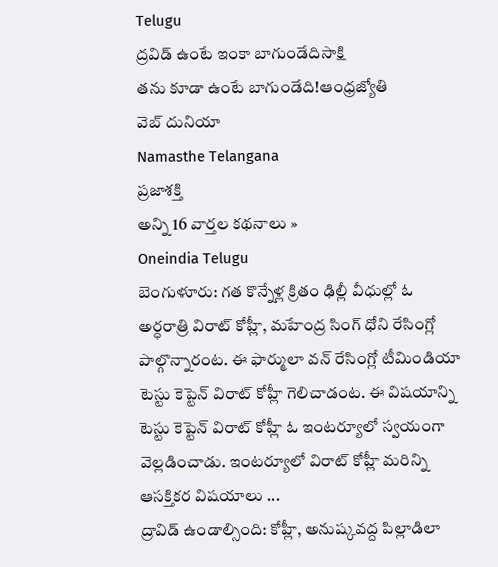Telugu
ద్రవిడ్ ఉంటే ఇంకా బాగుండేదిసాక్షి
తను కూడా ఉంటే బాగుండేది!ఆంధ్రజ్యోతి
వెబ్ దునియా
Namasthe Telangana
ప్రజాశక్తి
అన్ని 16 వార్తల కథనాలు »
Oneindia Telugu
బెంగుళూరు: గత కొన్నేళ్ల క్రితం ఢిల్లీ వీధుల్లో ఓ అర్ధరాత్రి విరాట్ కోహ్లీ, మహేంద్ర సింగ్ ధోని రేసింగ్లో పాల్గొన్నారంట. ఈ ఫార్ములా వన్ రేసింగ్లో టీమిండియా టెస్టు కెప్టెన్ విరాట్ కోహ్లీ గెలిచాడంట. ఈ విషయాన్ని టెస్టు కెప్టెన్ విరాట్ కోహ్లీ ఓ ఇంటర్యూలో స్వయంగా వెల్లడించాడు. ఇంటర్యూలో విరాట్ కోహ్లీ మరిన్ని ఆసక్తికర విషయాలు ...
ద్రావిడ్ ఉండాల్సింది: కోహ్లీ, అనుష్కవద్ద పిల్లాడిలా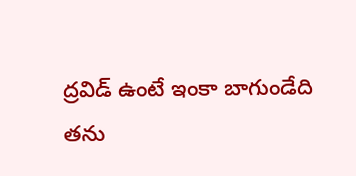ద్రవిడ్ ఉంటే ఇంకా బాగుండేది
తను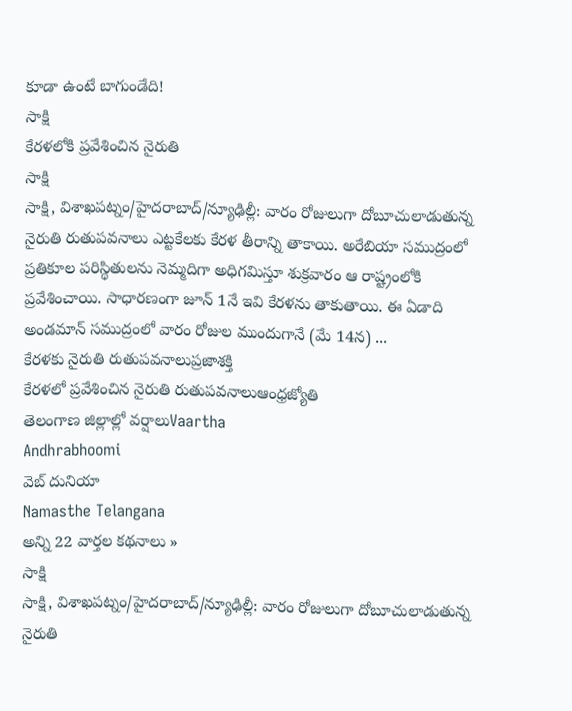కూడా ఉంటే బాగుండేది!
సాక్షి
కేరళలోకి ప్రవేశించిన నైరుతి
సాక్షి
సాక్షి, విశాఖపట్నం/హైదరాబాద్/న్యూఢిల్లీ: వారం రోజులుగా దోబూచులాడుతున్న నైరుతి రుతుపవనాలు ఎట్టకేలకు కేరళ తీరాన్ని తాకాయి. అరేబియా సముద్రంలో ప్రతికూల పరిస్థితులను నెమ్మదిగా అధిగమిస్తూ శుక్రవారం ఆ రాష్ట్రంలోకి ప్రవేశించాయి. సాధారణంగా జూన్ 1నే ఇవి కేరళను తాకుతాయి. ఈ ఏడాది అండమాన్ సముద్రంలో వారం రోజుల ముందుగానే (మే 14న) ...
కేరళకు నైరుతి రుతుపవనాలుప్రజాశక్తి
కేరళలో ప్రవేశించిన నైరుతి రుతుపవనాలుఆంధ్రజ్యోతి
తెలంగాణ జిల్లాల్లో వర్షాలుVaartha
Andhrabhoomi
వెబ్ దునియా
Namasthe Telangana
అన్ని 22 వార్తల కథనాలు »
సాక్షి
సాక్షి, విశాఖపట్నం/హైదరాబాద్/న్యూఢిల్లీ: వారం రోజులుగా దోబూచులాడుతున్న నైరుతి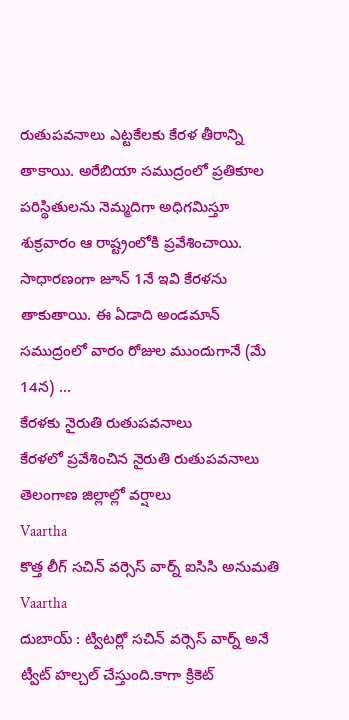రుతుపవనాలు ఎట్టకేలకు కేరళ తీరాన్ని తాకాయి. అరేబియా సముద్రంలో ప్రతికూల పరిస్థితులను నెమ్మదిగా అధిగమిస్తూ శుక్రవారం ఆ రాష్ట్రంలోకి ప్రవేశించాయి. సాధారణంగా జూన్ 1నే ఇవి కేరళను తాకుతాయి. ఈ ఏడాది అండమాన్ సముద్రంలో వారం రోజుల ముందుగానే (మే 14న) ...
కేరళకు నైరుతి రుతుపవనాలు
కేరళలో ప్రవేశించిన నైరుతి రుతుపవనాలు
తెలంగాణ జిల్లాల్లో వర్షాలు
Vaartha
కొత్త లీగ్ సచిన్ వర్సెస్ వార్న్ ఐసిసి అనుమతి
Vaartha
దుబాయ్ : ట్విటర్లో సచిన్ వర్సెస్ వార్న్ అనే ట్వీట్ హల్చల్ చేస్తుంది.కాగా క్రికెట్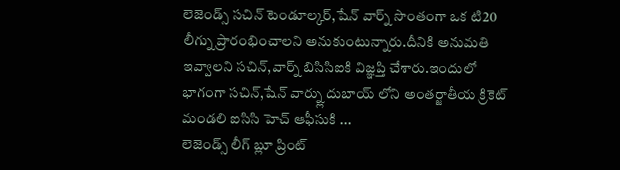లెజెండ్స్ సచిన్ టెండూల్కర్,షేన్ వార్న్ సొంతంగా ఒక టి20 లీగ్ను ప్రారంభించాలని అనుకుంటున్నారు.దీనికి అనుమతి ఇవ్వాలని సచిన్,వార్న్ బిసిసిఐకి విజ్ఞప్తి చేశారు.ఇందులో భాగంగా సచిన్,షేన్ వార్న్లు దుబాయ్ లోని అంతర్జాతీయ క్రికెట్ మండలి ఐసిసి హెచ్ ఆఫీసుకి ...
లెజెండ్స్ లీగ్ బ్లూ ప్రింట్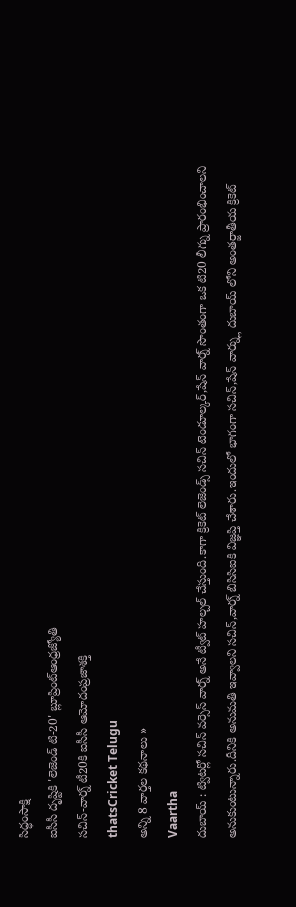సిద్ధంసాక్షి
ఐసీసీ దృష్టికి 'లెజెండ్ టి-20' బ్లూప్రింట్ఆంధ్రజ్యోతి
సచిన్-వార్న్ టీ20కి ఐసీసీ ఆమోదంప్రజాశక్తి
thatsCricket Telugu
అన్ని 8 వార్తల కథనాలు »
Vaartha
దుబాయ్ : ట్విటర్లో సచిన్ వర్సెస్ వార్న్ అనే ట్వీట్ హల్చల్ చేస్తుంది.కాగా క్రికెట్ లెజెండ్స్ సచిన్ టెండూల్కర్,షేన్ వార్న్ సొంతంగా ఒక టి20 లీగ్ను ప్రారంభించాలని అనుకుంటున్నారు.దీనికి అనుమతి ఇవ్వాలని సచిన్,వార్న్ బిసిసిఐకి విజ్ఞప్తి చేశారు.ఇందులో భాగంగా సచిన్,షేన్ వార్న్లు దుబాయ్ లోని అంతర్జాతీయ క్రికెట్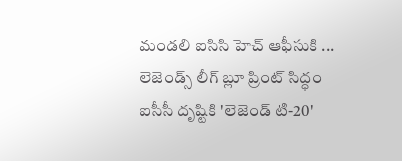మండలి ఐసిసి హెచ్ ఆఫీసుకి ...
లెజెండ్స్ లీగ్ బ్లూ ప్రింట్ సిద్ధం
ఐసీసీ దృష్టికి 'లెజెండ్ టి-20'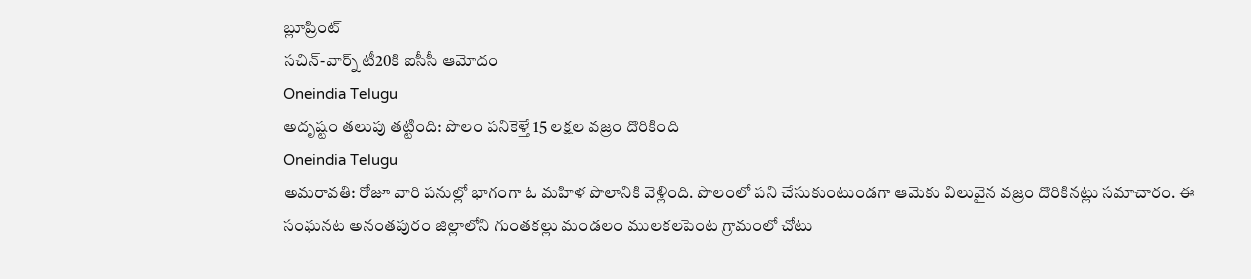బ్లూప్రింట్
సచిన్-వార్న్ టీ20కి ఐసీసీ ఆమోదం
Oneindia Telugu
అదృష్టం తలుపు తట్టింది: పొలం పనికెళ్తే 15 లక్షల వజ్రం దొరికింది
Oneindia Telugu
అమరావతి: రోజూ వారి పనుల్లో భాగంగా ఓ మహిళ పొలానికి వెళ్లింది. పొలంలో పని చేసుకుంటుండగా ఆమెకు విలువైన వజ్రం దొరికినట్లు సమాచారం. ఈ సంఘనట అనంతపురం జిల్లాలోని గుంతకల్లు మండలం ములకలపెంట గ్రామంలో చోటు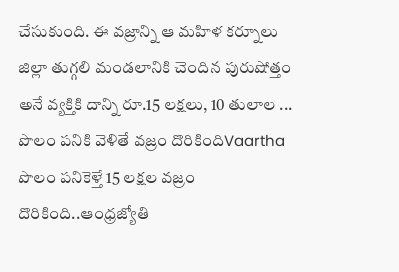చేసుకుంది. ఈ వజ్రాన్ని ఆ మహిళ కర్నూలు జిల్లా తుగ్గలి మండలానికి చెందిన పురుషోత్తం అనే వ్యక్తికి దాన్ని రూ.15 లక్షలు, 10 తులాల ...
పొలం పనికి వెళితే వజ్రం దొరికిందిVaartha
పొలం పనికెళ్తే 15 లక్షల వజ్రం దొరికింది..ఆంధ్రజ్యోతి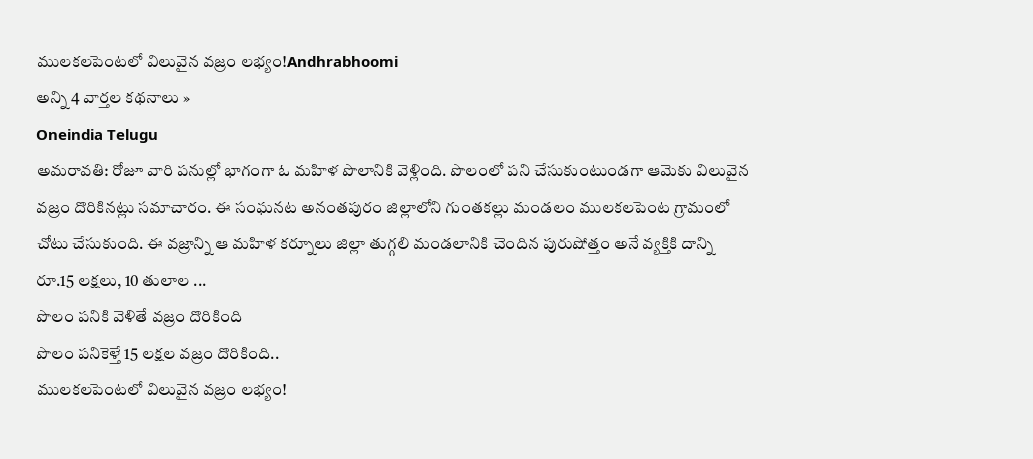ములకలపెంటలో విలువైన వజ్రం లభ్యం!Andhrabhoomi
అన్ని 4 వార్తల కథనాలు »
Oneindia Telugu
అమరావతి: రోజూ వారి పనుల్లో భాగంగా ఓ మహిళ పొలానికి వెళ్లింది. పొలంలో పని చేసుకుంటుండగా ఆమెకు విలువైన వజ్రం దొరికినట్లు సమాచారం. ఈ సంఘనట అనంతపురం జిల్లాలోని గుంతకల్లు మండలం ములకలపెంట గ్రామంలో చోటు చేసుకుంది. ఈ వజ్రాన్ని ఆ మహిళ కర్నూలు జిల్లా తుగ్గలి మండలానికి చెందిన పురుషోత్తం అనే వ్యక్తికి దాన్ని రూ.15 లక్షలు, 10 తులాల ...
పొలం పనికి వెళితే వజ్రం దొరికింది
పొలం పనికెళ్తే 15 లక్షల వజ్రం దొరికింది..
ములకలపెంటలో విలువైన వజ్రం లభ్యం!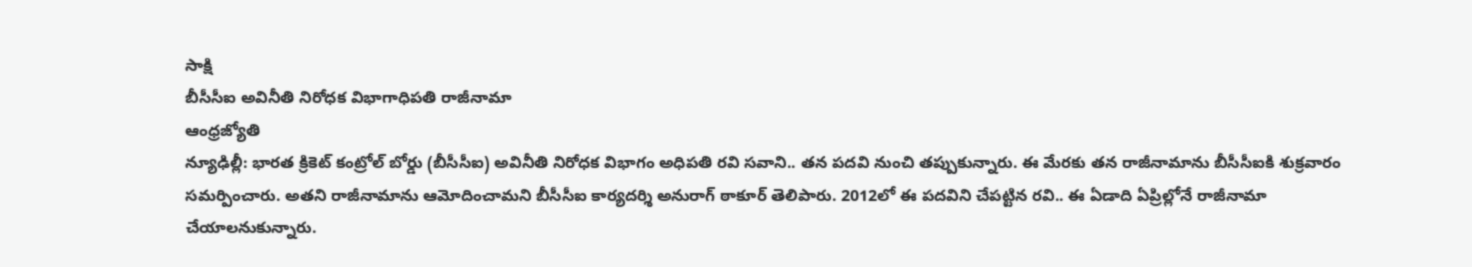సాక్షి
బీసీసీఐ అవినీతి నిరోధక విభాగాధిపతి రాజీనామా
ఆంధ్రజ్యోతి
న్యూఢిల్లీ: భారత క్రికెట్ కంట్రోల్ బోర్డు (బీసీసీఐ) అవినీతి నిరోధక విభాగం అధిపతి రవి సవాని.. తన పదవి నుంచి తప్పుకున్నారు. ఈ మేరకు తన రాజీనామాను బీసీసీఐకి శుక్రవారం సమర్పించారు. అతని రాజీనామాను ఆమోదించామని బీసీసీఐ కార్యదర్శి అనురాగ్ ఠాకూర్ తెలిపారు. 2012లో ఈ పదవిని చేపట్టిన రవి.. ఈ ఏడాది ఏప్రిల్లోనే రాజీనామా చేయాలనుకున్నారు.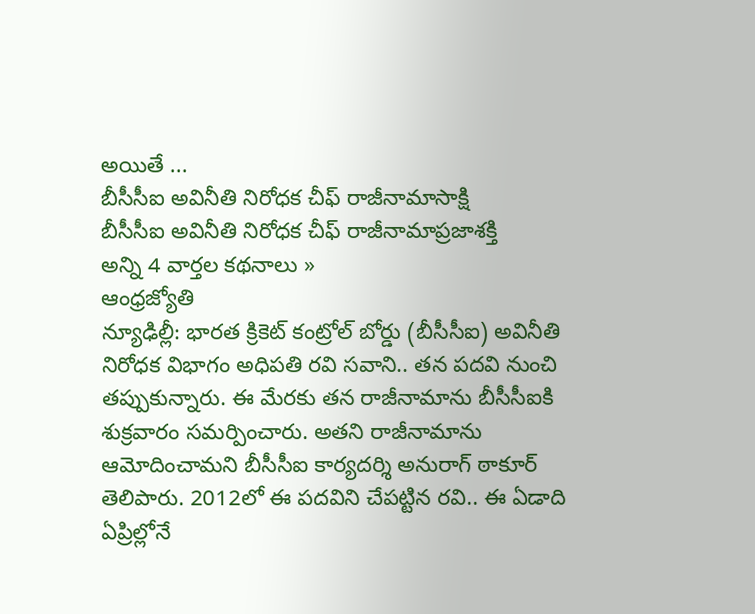అయితే ...
బీసీసీఐ అవినీతి నిరోధక చీఫ్ రాజీనామాసాక్షి
బీసీసీఐ అవినీతి నిరోధక చీఫ్ రాజీనామాప్రజాశక్తి
అన్ని 4 వార్తల కథనాలు »
ఆంధ్రజ్యోతి
న్యూఢిల్లీ: భారత క్రికెట్ కంట్రోల్ బోర్డు (బీసీసీఐ) అవినీతి నిరోధక విభాగం అధిపతి రవి సవాని.. తన పదవి నుంచి తప్పుకున్నారు. ఈ మేరకు తన రాజీనామాను బీసీసీఐకి శుక్రవారం సమర్పించారు. అతని రాజీనామాను ఆమోదించామని బీసీసీఐ కార్యదర్శి అనురాగ్ ఠాకూర్ తెలిపారు. 2012లో ఈ పదవిని చేపట్టిన రవి.. ఈ ఏడాది ఏప్రిల్లోనే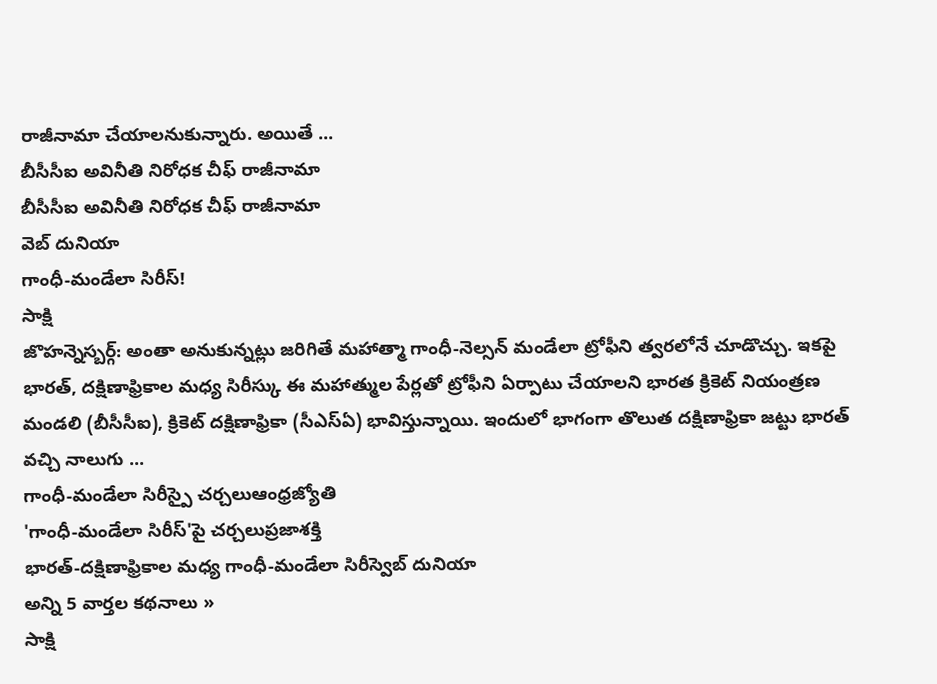రాజీనామా చేయాలనుకున్నారు. అయితే ...
బీసీసీఐ అవినీతి నిరోధక చీఫ్ రాజీనామా
బీసీసీఐ అవినీతి నిరోధక చీఫ్ రాజీనామా
వెబ్ దునియా
గాంధీ-మండేలా సిరీస్!
సాక్షి
జొహన్నెస్బర్గ్: అంతా అనుకున్నట్లు జరిగితే మహాత్మా గాంధీ-నెల్సన్ మండేలా ట్రోఫీని త్వరలోనే చూడొచ్చు. ఇకపై భారత్, దక్షిణాఫ్రికాల మధ్య సిరీస్కు ఈ మహాత్ముల పేర్లతో ట్రోఫీని ఏర్పాటు చేయాలని భారత క్రికెట్ నియంత్రణ మండలి (బీసీసీఐ), క్రికెట్ దక్షిణాఫ్రికా (సీఎస్ఏ) భావిస్తున్నాయి. ఇందులో భాగంగా తొలుత దక్షిణాఫ్రికా జట్టు భారత్ వచ్చి నాలుగు ...
గాంధీ-మండేలా సిరీస్పై చర్చలుఆంధ్రజ్యోతి
'గాంధీ-మండేలా సిరీస్'పై చర్చలుప్రజాశక్తి
భారత్-దక్షిణాఫ్రికాల మధ్య గాంధీ-మండేలా సిరీస్వెబ్ దునియా
అన్ని 5 వార్తల కథనాలు »
సాక్షి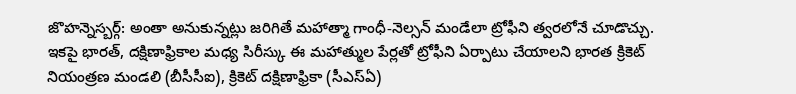జొహన్నెస్బర్గ్: అంతా అనుకున్నట్లు జరిగితే మహాత్మా గాంధీ-నెల్సన్ మండేలా ట్రోఫీని త్వరలోనే చూడొచ్చు. ఇకపై భారత్, దక్షిణాఫ్రికాల మధ్య సిరీస్కు ఈ మహాత్ముల పేర్లతో ట్రోఫీని ఏర్పాటు చేయాలని భారత క్రికెట్ నియంత్రణ మండలి (బీసీసీఐ), క్రికెట్ దక్షిణాఫ్రికా (సీఎస్ఏ)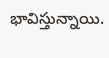భావిస్తున్నాయి.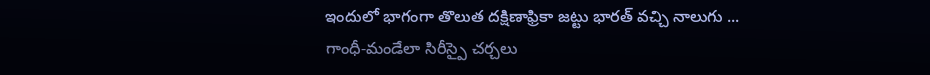ఇందులో భాగంగా తొలుత దక్షిణాఫ్రికా జట్టు భారత్ వచ్చి నాలుగు ...
గాంధీ-మండేలా సిరీస్పై చర్చలు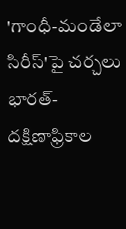'గాంధీ-మండేలా సిరీస్'పై చర్చలు
భారత్-దక్షిణాఫ్రికాల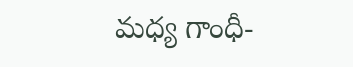మధ్య గాంధీ-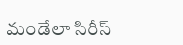మండేలా సిరీస్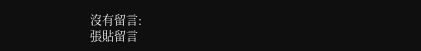沒有留言:
張貼留言